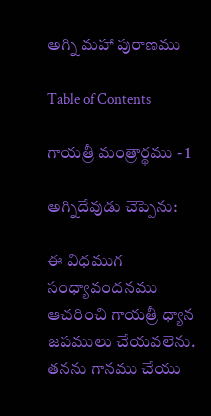అగ్ని మహా పురాణము

Table of Contents

గాయత్రీ మంత్రార్థము - 1

అగ్నిదేవుడు చెప్పెను:

ఈ విధముగ సంధ్యావందనము ఆచరించి గాయత్రీ ధ్యాన జపములు చేయవలెను. తనను గానము చేయు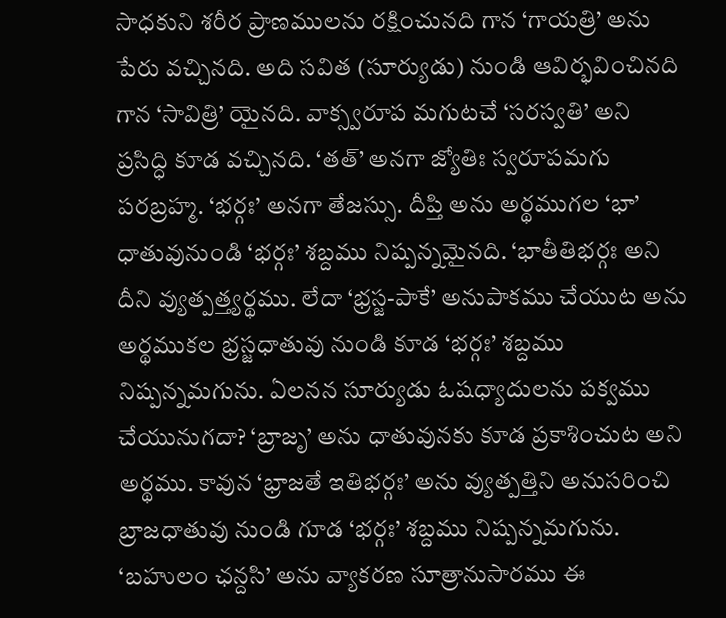సాధకుని శరీర ప్రాణములను రక్షించునది గాన ‘గాయత్రి’ అను పేరు వచ్చినది. అది సవిత (సూర్యుడు) నుండి ఆవిర్భవించినది గాన ‘సావిత్రి’ యైనది. వాక్స్వరూప మగుటచే ‘సరస్వతి’ అని ప్రసిద్ధి కూడ వచ్చినది. ‘తత్’ అనగా జ్యోతిః స్వరూపమగు పరబ్రహ్మ. ‘భర్గః’ అనగా తేజస్సు. దీప్తి అను అర్థముగల ‘భా’ ధాతువునుండి ‘భర్గః’ శబ్దము నిష్పన్నమైనది. ‘భాతీతిభర్గః అని దీని వ్యుత్పత్త్యర్థము. లేదా ‘భ్రస్జ-పాకే’ అనుపాకము చేయుట అను అర్థముకల భ్రస్జధాతువు నుండి కూడ ‘భర్గః’ శబ్దము నిష్పన్నమగును. ఏలనన సూర్యుడు ఓషధ్యాదులను పక్వము చేయునుగదా? ‘బ్రాజృ’ అను ధాతువునకు కూడ ప్రకాశించుట అని అర్థము. కావున ‘భ్రాజతే ఇతిభర్గః’ అను వ్యుత్పత్తిని అనుసరించి బ్రాజధాతువు నుండి గూడ ‘భర్గః’ శబ్దము నిష్పన్నమగును. ‘బహులం ఛన్దసి’ అను వ్యాకరణ సూత్రానుసారము ఈ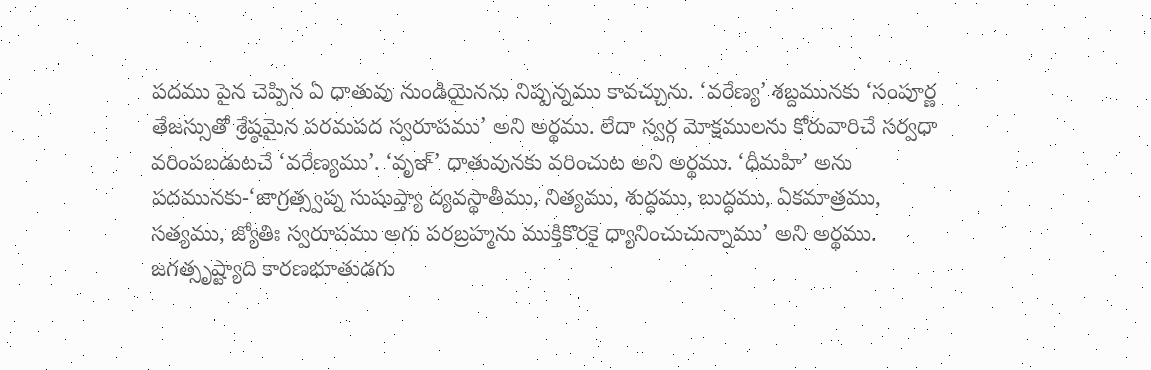పదము పైన చెప్పిన ఏ ధాతువు నుండియైనను నిష్పన్నము కావచ్చును. ‘వరేణ్య’ శబ్దమునకు ‘సంపూర్ణ తేజస్సుతో శ్రేష్ఠమైన పరమపద స్వరూపము’ అని అర్థము. లేదా స్వర్గ మోక్షములను కోరువారిచే సర్వధా వరింపబడుటచే ‘వరేణ్యము’. ‘వృఞ్’ ధాతువునకు వరించుట అని అర్థము. ‘ధీమహి’ అను పదమునకు-‘జాగ్రత్స్వప్న సుషుప్త్యా ద్యవస్థాతీము, నిత్యము, శుద్ధము, బుద్ధము, ఏకమాత్రము, సత్యము, జ్యోతిః స్వరూపము అగు పరబ్రహ్మను ముక్తికొరకై ధ్యానించుచున్నాము’ అని అర్థము. జగత్సృష్ట్యాది కారణభూతుడగు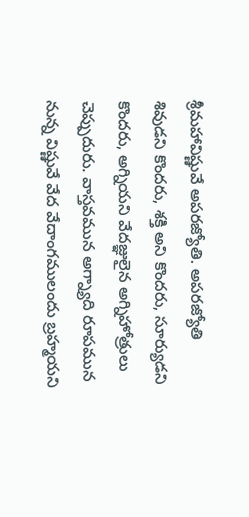శ్రీమహావిష్ణువే అపరజ్యోతి. అపరజ్యోతి శివుడని కొందరు, శక్తి అని కొందరు, సూర్యుడని కొందరు, అగ్నియని వేదజ్ఞులైన అగ్నిహోత్రులు చెప్పుదురు. వాస్తవమున అగ్న్యాది రూపమున నున్న విష్ణువే వేద వేదాంగములందు బ్రహ్మయని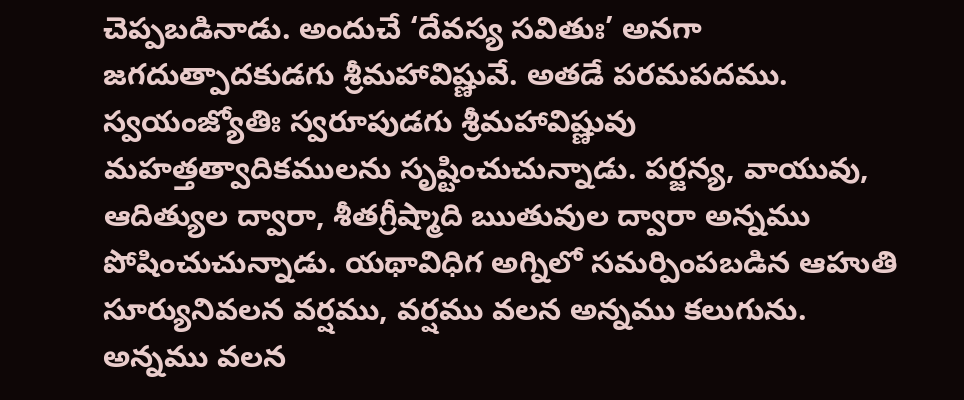చెప్పబడినాడు. అందుచే ‘దేవస్య సవితుః’ అనగా జగదుత్పాదకుడగు శ్రీమహావిష్ణువే. అతడే పరమపదము. స్వయంజ్యోతిః స్వరూపుడగు శ్రీమహావిష్ణువు మహత్తత్వాదికములను సృష్టించుచున్నాడు. పర్జన్య, వాయువు, ఆదిత్యుల ద్వారా, శీతగ్రీష్మాది ఋతువుల ద్వారా అన్నము పోషించుచున్నాడు. యథావిధిగ అగ్నిలో సమర్పింపబడిన ఆహుతి సూర్యునివలన వర్షము, వర్షము వలన అన్నము కలుగును. అన్నము వలన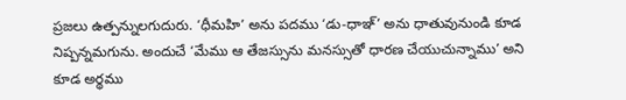ప్రజలు ఉత్పన్నులగుదురు. ‘ధీమహి’ అను పదము ‘డు-ధాఞ్’ అను ధాతువునుండి కూడ నిష్పన్నమగును. అందుచే ‘మేము ఆ తేజస్సును మనస్సుతో ధారణ చేయుచున్నాము’ అని కూడ అర్థము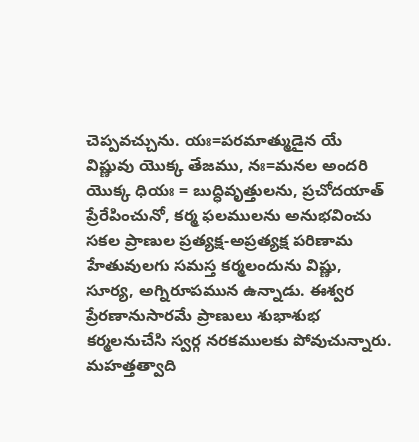చెప్పవచ్చును. యః=పరమాత్ముడైన యే విష్ణువు యొక్క తేజము, నః=మనల అందరి యొక్క ధియః = బుద్ధివృత్తులను, ప్రచోదయాత్ ప్రేరేపించునో, కర్మ ఫలములను అనుభవించు సకల ప్రాణుల ప్రత్యక్ష-అప్రత్యక్ష పరిణామ హేతువులగు సమస్త కర్మలందును విష్ణు, సూర్య, అగ్నిరూపమున ఉన్నాడు. ఈశ్వర ప్రేరణానుసారమే ప్రాణులు శుభాశుభ కర్మలనుచేసి స్వర్గ నరకములకు పోవుచున్నారు. మహత్తత్వాది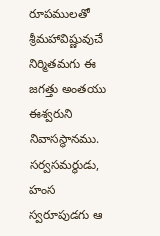రూపములతో శ్రీమహావిష్ణువుచే నిర్మితమగు ఈ జగత్తు అంతయు ఈశ్వరుని నివాసస్థానము. సర్వసమర్థుడు, హంస స్వరూపుడగు ఆ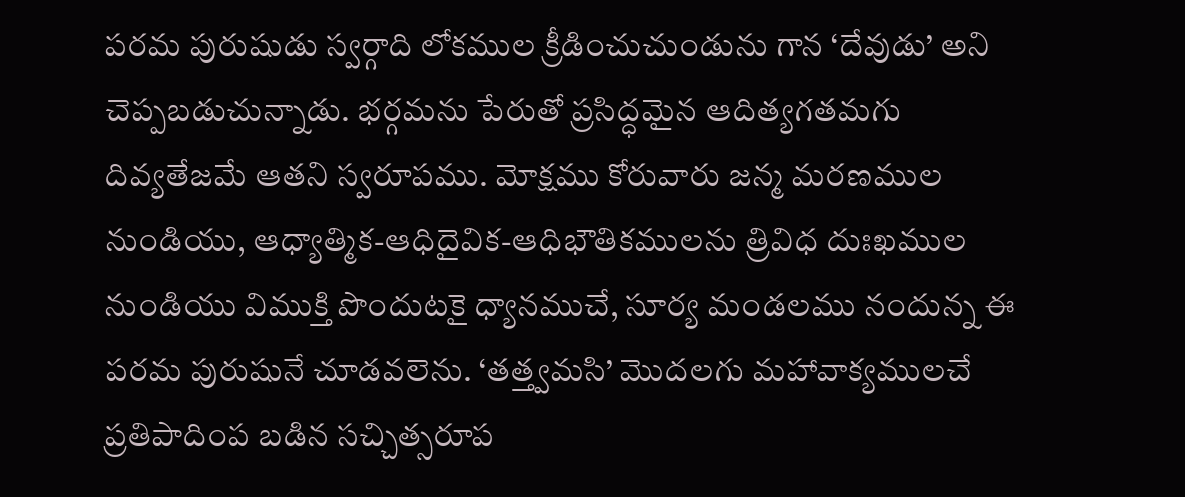పరమ పురుషుడు స్వర్గాది లోకముల క్రీడించుచుండును గాన ‘దేవుడు’ అని చెప్పబడుచున్నాడు. భర్గమను పేరుతో ప్రసిద్ధమైన ఆదిత్యగతమగు దివ్యతేజమే ఆతని స్వరూపము. మోక్షము కోరువారు జన్మ మరణముల నుండియు, ఆధ్యాత్మిక-ఆధిదైవిక-ఆధిభౌతికములను త్రివిధ దుఃఖముల నుండియు విముక్తి పొందుటకై ధ్యానముచే, సూర్య మండలము నందున్న ఈ పరమ పురుషునే చూడవలెను. ‘తత్త్వమసి’ మొదలగు మహావాక్యములచే ప్రతిపాదింప బడిన సచ్చిత్సరూప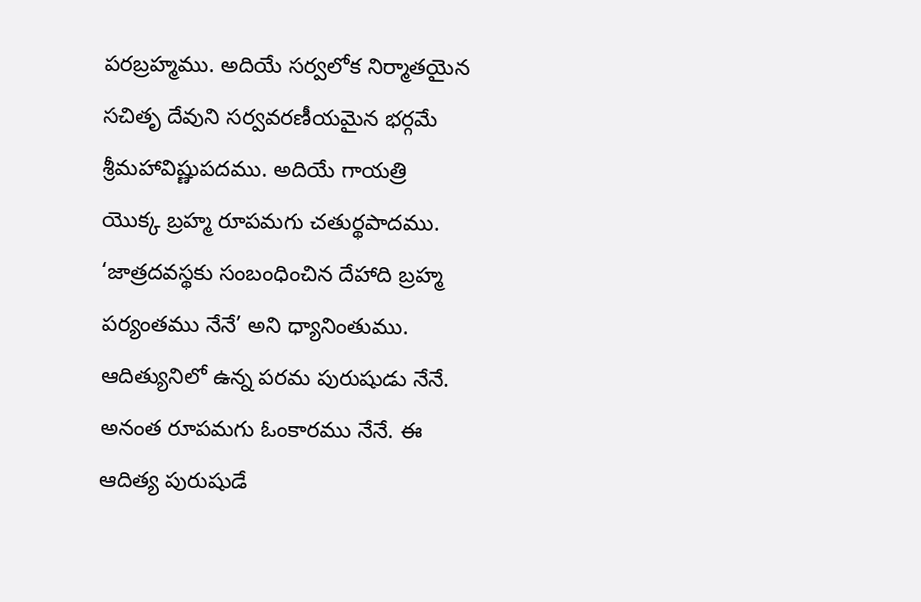పరబ్రహ్మము. అదియే సర్వలోక నిర్మాతయైన సచితృ దేవుని సర్వవరణీయమైన భర్గమే శ్రీమహావిష్ణుపదము. అదియే గాయత్రి యొక్క బ్రహ్మ రూపమగు చతుర్థపాదము. ‘జాత్రదవస్థకు సంబంధించిన దేహాది బ్రహ్మ పర్యంతము నేనే’ అని ధ్యానింతుము. ఆదిత్యునిలో ఉన్న పరమ పురుషుడు నేనే. అనంత రూపమగు ఓంకారము నేనే. ఈ ఆదిత్య పురుషుడే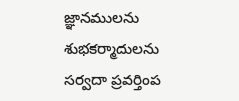జ్ఞానములను శుభకర్మాదులను సర్వదా ప్రవర్తింప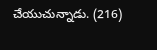చేయుచున్నాడు. (216)